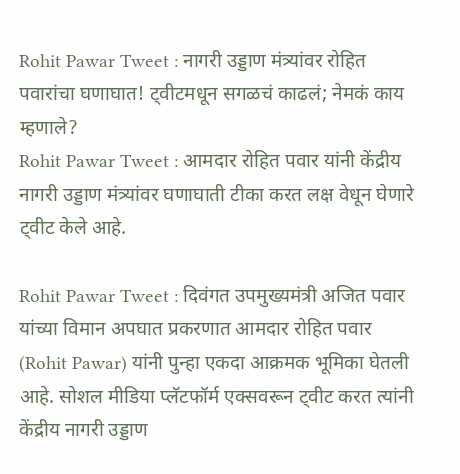Rohit Pawar Tweet : नागरी उड्डाण मंत्र्यांवर रोहित पवारांचा घणाघात! ट्वीटमधून सगळचं काढलं; नेमकं काय म्हणाले?
Rohit Pawar Tweet : आमदार रोहित पवार यांनी केंद्रीय नागरी उड्डाण मंत्र्यांवर घणाघाती टीका करत लक्ष वेधून घेणारे ट्वीट केले आहे.

Rohit Pawar Tweet : दिवंगत उपमुख्यमंत्री अजित पवार यांच्या विमान अपघात प्रकरणात आमदार रोहित पवार (Rohit Pawar) यांनी पुन्हा एकदा आक्रमक भूमिका घेतली आहे. सोशल मीडिया प्लॅटफॉर्म एक्सवरून ट्वीट करत त्यांनी केंद्रीय नागरी उड्डाण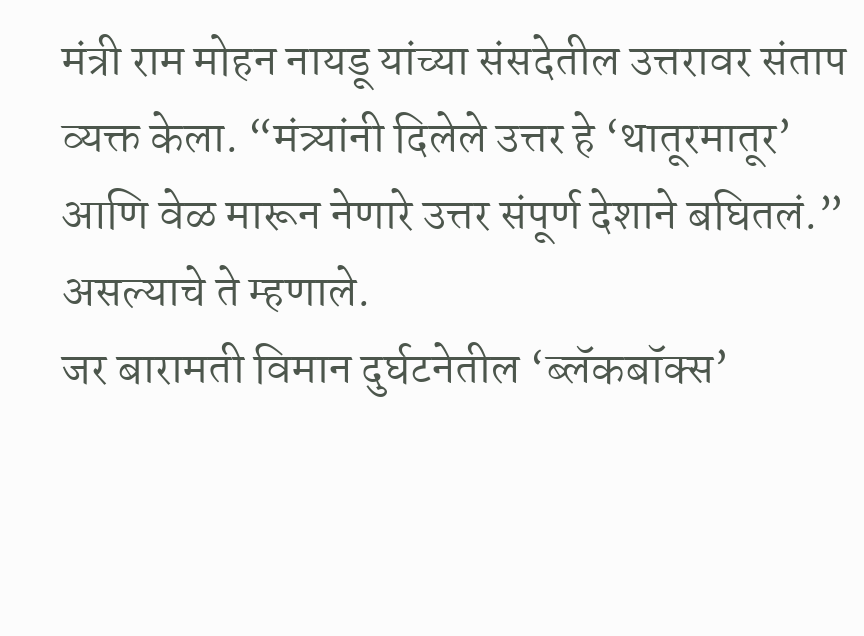मंत्री राम मोहन नायडू यांच्या संसदेतील उत्तरावर संताप व्यक्त केला. “मंत्र्यांनी दिलेले उत्तर हे ‘थातूरमातूर’ आणि वेळ मारून नेणारे उत्तर संपूर्ण देशाने बघितलं.” असल्याचे ते म्हणाले.
जर बारामती विमान दुर्घटनेतील ‘ब्लॅकबॉक्स’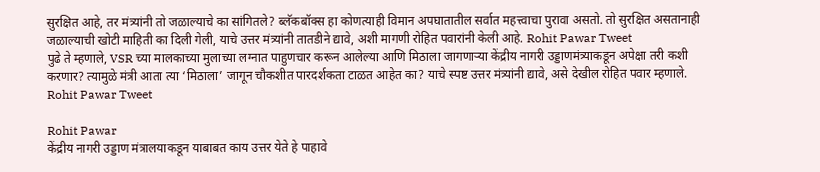सुरक्षित आहे, तर मंत्र्यांनी तो जळाल्याचे का सांगितले? ब्लॅकबॉक्स हा कोणत्याही विमान अपघातातील सर्वात महत्त्वाचा पुरावा असतो. तो सुरक्षित असतानाही जळाल्याची खोटी माहिती का दिली गेली, याचे उत्तर मंत्र्यांनी तातडीने द्यावे, अशी मागणी रोहित पवारांनी केली आहे. Rohit Pawar Tweet
पुढे ते म्हणाले, VSR च्या मालकाच्या मुलाच्या लग्नात पाहुणचार करून आलेल्या आणि मिठाला जागणाऱ्या केंद्रीय नागरी उड्डाणमंत्र्याकडून अपेक्षा तरी कशी करणार? त्यामुळे मंत्री आता त्या ‘मिठाला’ जागून चौकशीत पारदर्शकता टाळत आहेत का? याचे स्पष्ट उत्तर मंत्र्यांनी द्यावे, असे देखील रोहित पवार म्हणाले. Rohit Pawar Tweet

Rohit Pawar
केंद्रीय नागरी उड्डाण मंत्रालयाकडून याबाबत काय उत्तर येते हे पाहावे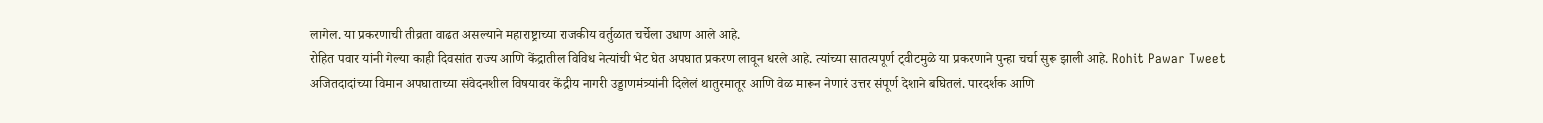लागेल. या प्रकरणाची तीव्रता वाढत असल्याने महाराष्ट्राच्या राजकीय वर्तुळात चर्चेला उधाण आले आहे.
रोहित पवार यांनी गेल्या काही दिवसांत राज्य आणि केंद्रातील विविध नेत्यांची भेट घेत अपघात प्रकरण लावून धरले आहे. त्यांच्या सातत्यपूर्ण ट्वीटमुळे या प्रकरणाने पुन्हा चर्चा सुरू झाली आहे. Rohit Pawar Tweet
अजितदादांच्या विमान अपघाताच्या संवेदनशील विषयावर केंद्रीय नागरी उड्डाणमंत्र्यांनी दिलेलं थातुरमातूर आणि वेळ मारून नेणारं उत्तर संपूर्ण देशाने बघितलं. पारदर्शक आणि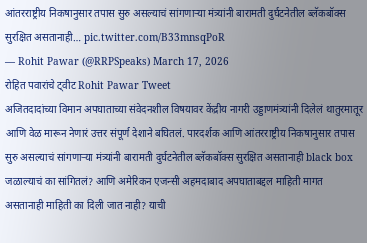आंतरराष्ट्रीय निकषानुसार तपास सुरु असल्याचं सांगणाऱ्या मंत्र्यांनी बारामती दुर्घटनेतील ब्लॅकबॉक्स सुरक्षित असतानाही… pic.twitter.com/B33mnsqPoR
— Rohit Pawar (@RRPSpeaks) March 17, 2026
रोहित पवारांचे ट्वीट Rohit Pawar Tweet
अजितदादांच्या विमान अपघाताच्या संवेदनशील विषयावर केंद्रीय नागरी उड्डाणमंत्र्यांनी दिलेलं थातुरमातूर आणि वेळ मारून नेणारं उत्तर संपूर्ण देशाने बघितलं. पारदर्शक आणि आंतरराष्ट्रीय निकषानुसार तपास सुरु असल्याचं सांगणाऱ्या मंत्र्यांनी बारामती दुर्घटनेतील ब्लॅकबॉक्स सुरक्षित असतानाही black box जळाल्याचं का सांगितलं? आणि अमेरिकन एजन्सी अहमदाबाद अपघाताबद्दल माहिती मागत असतानाही माहिती का दिली जात नाही? याची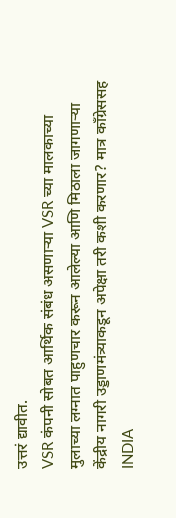उत्तरं द्यावीत.
VSR कंपनी सोबत आर्थिक संबंध असणाऱ्या VSR च्या मालकाच्या मुलाच्या लग्नात पाहुणचार करून आलेल्या आणि मिठाला जागणाऱ्या केंद्रीय नागरी उड्डाणमंत्र्याकडून अपेक्षा तरी कशी करणार? मात्र काँग्रेससह INDIA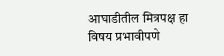आघाडीतील मित्रपक्ष हा विषय प्रभावीपणे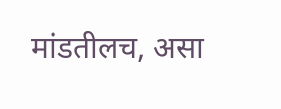मांडतीलच, असा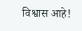विश्वास आहे!